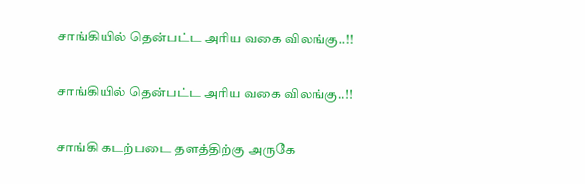சாங்கியில் தென்பட்ட அரிய வகை விலங்கு..!!

சாங்கியில் தென்பட்ட அரிய வகை விலங்கு..!!

சாங்கி கடற்படை தளத்திற்கு அருகே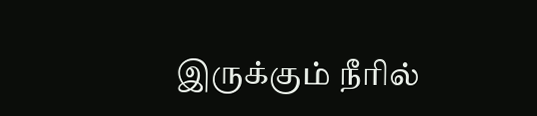இருக்கும் நீரில்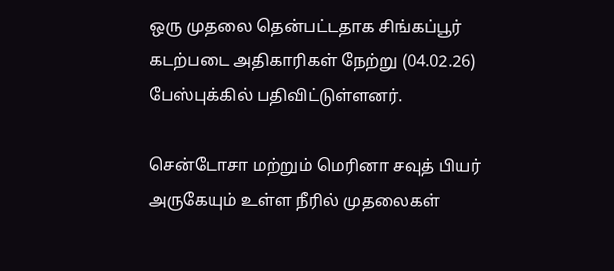ஒரு முதலை தென்பட்டதாக சிங்கப்பூர் கடற்படை அதிகாரிகள் நேற்று (04.02.26) பேஸ்புக்கில் பதிவிட்டுள்ளனர்.

சென்டோசா மற்றும் மெரினா சவுத் பியர் அருகேயும் உள்ள நீரில் முதலைகள்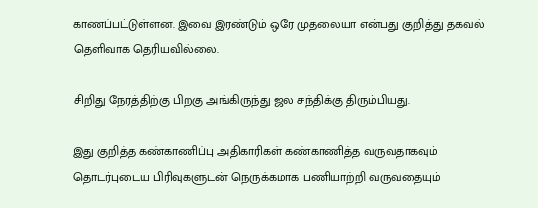காணப்பட்டுள்ளன. இவை இரண்டும் ஒரே முதலையா என்பது குறித்து தகவல் தெளிவாக தெரியவில்லை.

சிறிது நேரத்திற்கு பிறகு அங்கிருந்து ஜல சந்திக்கு திரும்பியது.

இது குறித்த கண்காணிப்பு அதிகாரிகள் கண்காணித்த வருவதாகவும் தொடர்புடைய பிரிவுகளுடன் நெருக்கமாக பணியாற்றி வருவதையும்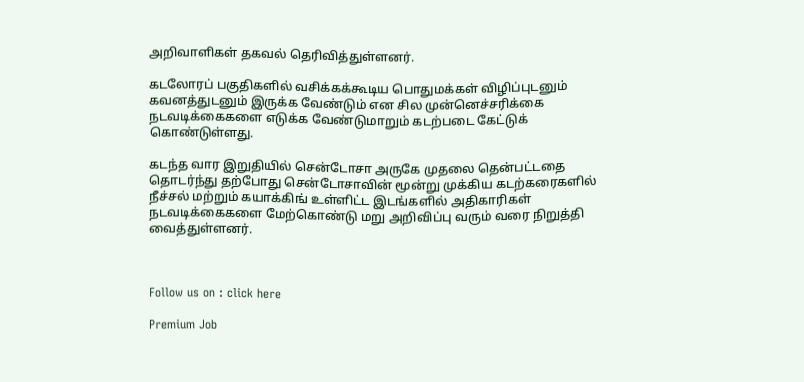அறிவாளிகள் தகவல் தெரிவித்துள்ளனர்.

கடலோரப் பகுதிகளில் வசிக்கக்கூடிய பொதுமக்கள் விழிப்புடனும் கவனத்துடனும் இருக்க வேண்டும் என சில முன்னெச்சரிக்கை நடவடிக்கைகளை எடுக்க வேண்டுமாறும் கடற்படை கேட்டுக் கொண்டுள்ளது.

கடந்த வார இறுதியில் சென்டோசா அருகே முதலை தென்பட்டதை தொடர்ந்து தற்போது சென்டோசாவின் மூன்று முக்கிய கடற்கரைகளில் நீச்சல் மற்றும் கயாக்கிங் உள்ளிட்ட இடங்களில் அதிகாரிகள் நடவடிக்கைகளை மேற்கொண்டு மறு அறிவிப்பு வரும் வரை நிறுத்தி வைத்துள்ளனர்.



Follow us on : click here

Premium Job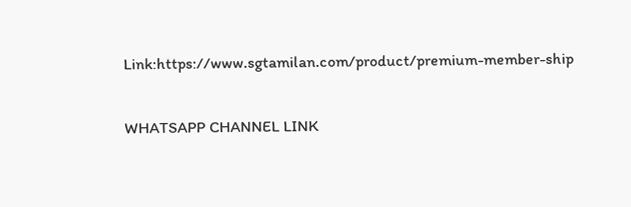Link:https://www.sgtamilan.com/product/premium-member-ship

WHATSAPP CHANNEL LINK